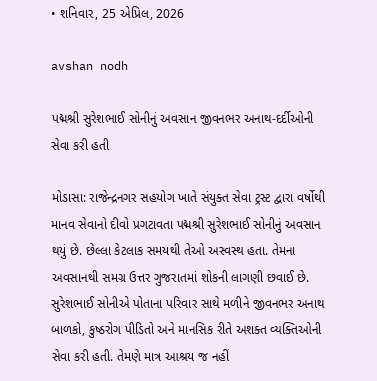• શનિવાર, 25 એપ્રિલ, 2026

avshan nodh

પદ્મશ્રી સુરેશભાઈ સોનીનું અવસાન જીવનભર અનાથ-દર્દીઓની સેવા કરી હતી

મોડાસા: રાજેન્દ્રનગર સહયોગ ખાતે સંયુક્ત સેવા ટ્રસ્ટ દ્વારા વર્ષોથી માનવ સેવાનો દીવો પ્રગટાવતા પદ્મશ્રી સુરેશભાઈ સોનીનું અવસાન થયું છે. છેલ્લા કેટલાક સમયથી તેઓ અસ્વસ્થ હતા. તેમના અવસાનથી સમગ્ર ઉત્તર ગુજરાતમાં શોકની લાગણી છવાઈ છે.  સુરેશભાઈ સોનીએ પોતાના પરિવાર સાથે મળીને જીવનભર અનાથ બાળકો, કુષ્ઠરોગ પીડિતો અને માનસિક રીતે અશક્ત વ્યક્તિઓની સેવા કરી હતી. તેમણે માત્ર આશ્રય જ નહીં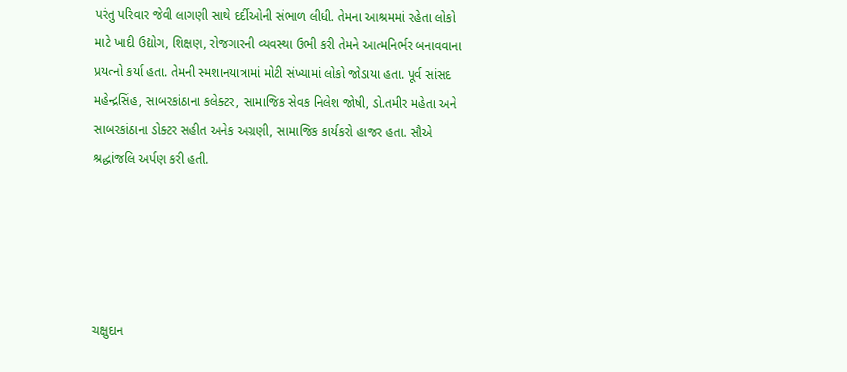પરંતુ પરિવાર જેવી લાગણી સાથે દર્દીઓની સંભાળ લીધી. તેમના આશ્રમમાં રહેતા લોકો માટે ખાદી ઉદ્યોગ, શિક્ષણ, રોજગારની વ્યવસ્થા ઉભી કરી તેમને આત્મનિર્ભર બનાવવાના પ્રયત્નો કર્યા હતા. તેમની સ્મશાનયાત્રામાં મોટી સંખ્યામાં લોકો જોડાયા હતા. પૂર્વ સાંસદ મહેન્દ્રસિંહ, સાબરકાંઠાના કલેક્ટર, સામાજિક સેવક નિલેશ જોષી, ડો.તમીર મહેતા અને સાબરકાંઠાના ડોક્ટર સહીત અનેક અગ્રણી, સામાજિક કાર્યકરો હાજર હતા. સૌએ શ્રદ્ધાંજલિ અર્પણ કરી હતી.





ચક્ષુદાન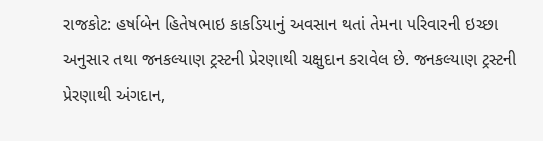રાજકોટ: હર્ષાબેન હિતેષભાઇ કાકડિયાનું અવસાન થતાં તેમના પરિવારની ઇચ્છા અનુસાર તથા જનકલ્યાણ ટ્રસ્ટની પ્રેરણાથી ચક્ષુદાન કરાવેલ છે. જનકલ્યાણ ટ્રસ્ટની પ્રેરણાથી અંગદાન,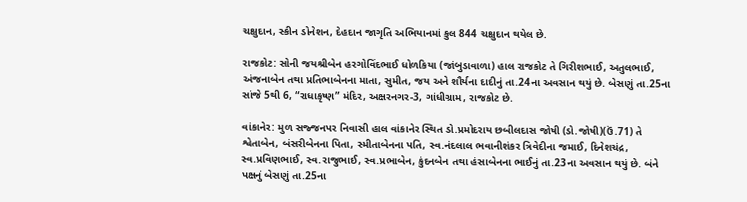ચક્ષુદાન, સ્કીન ડોનેશન, દેહદાન જાગૃતિ અભિયાનમાં કુલ 844 ચક્ષુદાન થયેલ છે.

રાજકોટ: સોની જયશ્રીબેન હરગોવિંદભાઈ ધોળકિયા (જાંબુડાવાળા) હાલ રાજકોટ તે ગિરીશભાઈ, અતુલભાઈ, અંજનાબેન તથા પ્રતિભાબેનના માતા, સુમીત, જય અને શૌર્યના દાદીનું તા.24ના અવસાન થયું છે. બેસણું તા.25ના સાંજે 5થી 6, “રાધાકૃષ્ણ” મંદિર, અક્ષરનગર-3, ગાંધીગ્રામ, રાજકોટ છે.

વાંકાનેર: મુળ સજ્જનપર નિવાસી હાલ વાંકાનેર સ્થિત ડો.પ્રમોદરાય છબીલદાસ જોષી (ડો.જોષી)(ઉં.71) તે શ્વેતાબેન, બંસરીબેનના પિતા, સ્મીતાબેનના પતિ, સ્વ.નંદલાલ ભવાનીશંકર ત્રિવેદીના જમાઈ, દિનેશચંદ્ર, સ્વ.પ્રવિણભાઈ, સ્વ.રાજુભાઈ, સ્વ.પ્રભાબેન, કુંદનબેન તથા હંસાબેનના ભાઈનું તા.23ના અવસાન થયું છે. બંને પક્ષનું બેસણું તા.25ના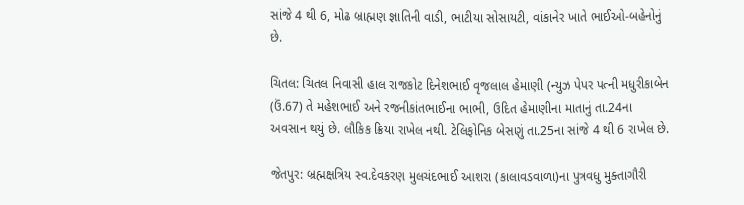સાંજે 4 થી 6, મોઢ બ્રાહ્મણ જ્ઞાતિની વાડી, ભાટીયા સોસાયટી, વાંકાનેર ખાતે ભાઈઓ-બહેનોનું છે.

ચિતલ: ચિતલ નિવાસી હાલ રાજકોટ દિનેશભાઈ વૃજલાલ હેમાણી (ન્યુઝ પેપર પત્ની મધુરીકાબેન (ઉં.67) તે મહેશભાઈ અને રજનીકાંતભાઈના ભાભી, ઉદિત હેમાણીના માતાનું તા.24ના અવસાન થયું છે. લૌકિક ક્રિયા રાખેલ નથી. ટેલિફોનિક બેસણું તા.25ના સાંજે 4 થી 6 રાખેલ છે.

જેતપુર: બ્રહ્મક્ષત્રિય સ્વ.દેવકરણ મુલચંદભાઈ આશરા (કાલાવડવાળા)ના પુત્રવધુ મુક્તાગૌરી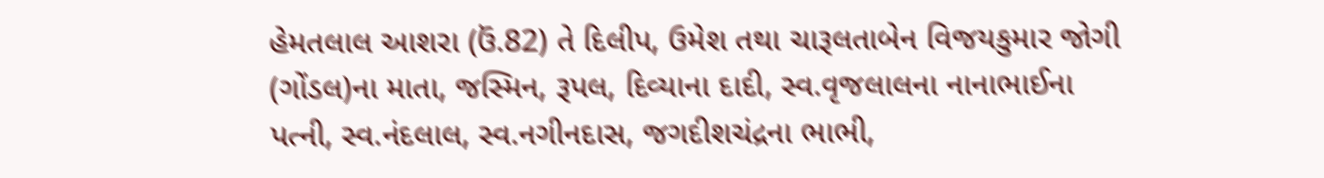હેમતલાલ આશરા (ઉં.82) તે દિલીપ, ઉમેશ તથા ચારૂલતાબેન વિજયકુમાર જોગી (ગોંડલ)ના માતા, જસ્મિન, રૂપલ, દિવ્યાના દાદી, સ્વ.વૃજલાલના નાનાભાઈના પત્ની, સ્વ.નંદલાલ, સ્વ.નગીનદાસ, જગદીશચંદ્રના ભાભી,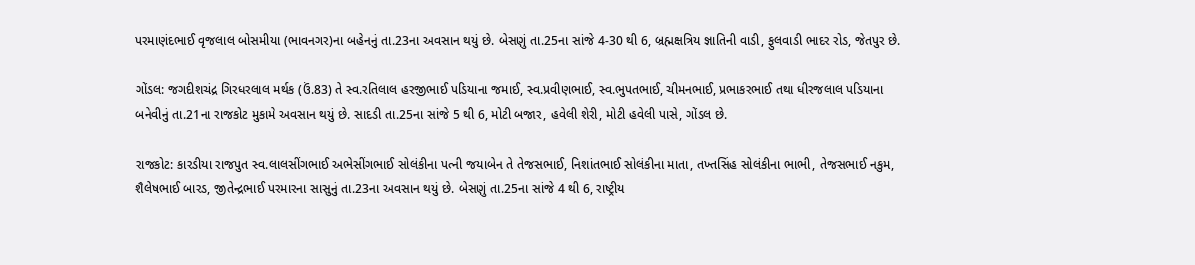પરમાણંદભાઈ વૃજલાલ બોસમીયા (ભાવનગર)ના બહેનનું તા.23ના અવસાન થયું છે. બેસણું તા.25ના સાંજે 4-30 થી 6, બ્રહ્મક્ષત્રિય જ્ઞાતિની વાડી, ફુલવાડી ભાદર રોડ, જેતપુર છે.

ગોંડલ: જગદીશચંદ્ર ગિરધરલાલ મર્થક (ઉં.83) તે સ્વ.રતિલાલ હરજીભાઈ પડિયાના જમાઈ, સ્વ.પ્રવીણભાઈ, સ્વ.ભુપતભાઈ, ચીમનભાઈ, પ્રભાકરભાઈ તથા ધીરજલાલ પડિયાના બનેવીનું તા.21ના રાજકોટ મુકામે અવસાન થયું છે. સાદડી તા.25ના સાંજે 5 થી 6, મોટી બજાર, હવેલી શેરી, મોટી હવેલી પાસે, ગોંડલ છે.

રાજકોટ: કારડીયા રાજપુત સ્વ.લાલસીંગભાઈ અભેસીંગભાઈ સોલંકીના પત્ની જયાબેન તે તેજસભાઈ, નિશાંતભાઈ સોલંકીના માતા, તખ્તસિંહ સોલંકીના ભાભી, તેજસભાઈ નકુમ, શૈલેષભાઈ બારડ, જીતેન્દ્રભાઈ પરમારના સાસુનું તા.23ના અવસાન થયું છે. બેસણું તા.25ના સાંજે 4 થી 6, રાષ્ટ્રીય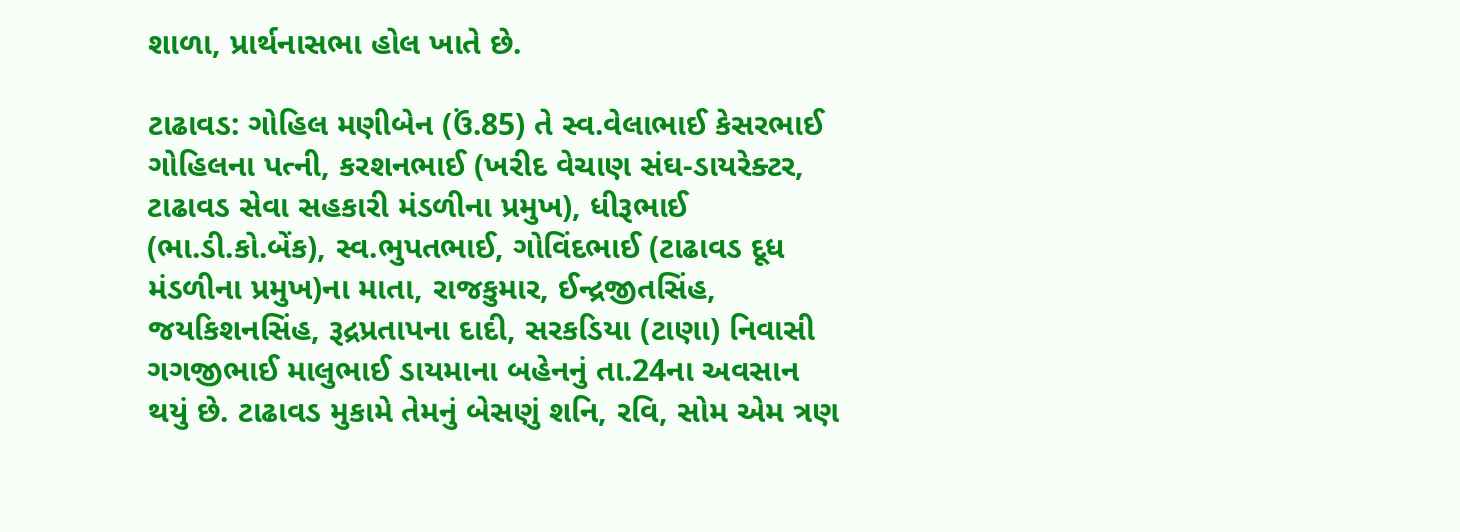શાળા, પ્રાર્થનાસભા હોલ ખાતે છે.

ટાઢાવડ: ગોહિલ મણીબેન (ઉં.85) તે સ્વ.વેલાભાઈ કેસરભાઈ ગોહિલના પત્ની, કરશનભાઈ (ખરીદ વેચાણ સંઘ-ડાયરેક્ટર, ટાઢાવડ સેવા સહકારી મંડળીના પ્રમુખ), ધીરૂભાઈ (ભા.ડી.કો.બેંક), સ્વ.ભુપતભાઈ, ગોવિંદભાઈ (ટાઢાવડ દૂધ મંડળીના પ્રમુખ)ના માતા, રાજકુમાર, ઈન્દ્રજીતસિંહ, જયકિશનસિંહ, રૂદ્રપ્રતાપના દાદી, સરકડિયા (ટાણા) નિવાસી ગગજીભાઈ માલુભાઈ ડાયમાના બહેનનું તા.24ના અવસાન થયું છે. ટાઢાવડ મુકામે તેમનું બેસણું શનિ, રવિ, સોમ એમ ત્રણ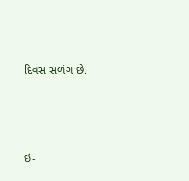દિવસ સળંગ છે.



ઇ-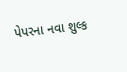પેપરના નવા શુલ્ક